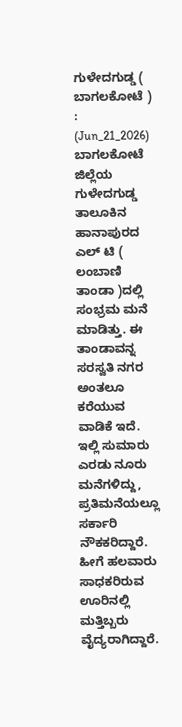ಗುಳೇದಗುಡ್ಡ ( ಬಾಗಲಕೋಟೆ ) : (Jun_21_2026)
ಬಾಗಲಕೋಟೆ ಜಿಲ್ಲೆಯ ಗುಳೇದಗುಡ್ಡ ತಾಲೂಕಿನ ಹಾನಾಪುರದ ಎಲ್ ಟಿ ( ಲಂಬಾಣಿ ತಾಂಡಾ )ದಲ್ಲಿ ಸಂಭ್ರಮ ಮನೆ ಮಾಡಿತ್ತು. ಈ ತಾಂಡಾವನ್ನ ಸರಸ್ವತಿ ನಗರ ಅಂತಲೂ ಕರೆಯುವ ವಾಡಿಕೆ ಇದೆ. ಇಲ್ಲಿ ಸುಮಾರು ಎರಡು ನೂರು ಮನೆಗಳಿದ್ದು, ಪ್ರತಿಮನೆಯಲ್ಲೂ ಸರ್ಕಾರಿ ನೌಕಕರಿದ್ದಾರೆ. ಹೀಗೆ ಹಲವಾರು ಸಾಧಕರಿರುವ ಊರಿನಲ್ಲಿ ಮತ್ತಿಬ್ಬರು ವೈದ್ಯರಾಗಿದ್ದಾರೆ.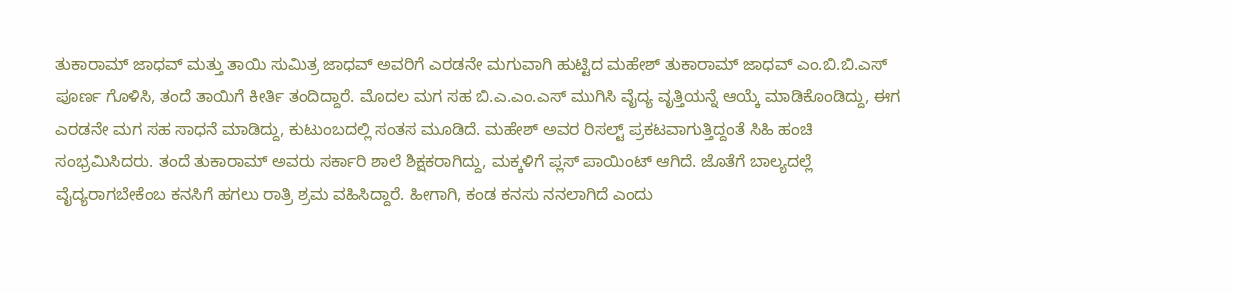ತುಕಾರಾಮ್ ಜಾಧವ್ ಮತ್ತು ತಾಯಿ ಸುಮಿತ್ರ ಜಾಧವ್ ಅವರಿಗೆ ಎರಡನೇ ಮಗುವಾಗಿ ಹುಟ್ಟಿದ ಮಹೇಶ್ ತುಕಾರಾಮ್ ಜಾಧವ್ ಎಂ.ಬಿ.ಬಿ.ಎಸ್ ಪೂರ್ಣ ಗೊಳಿಸಿ, ತಂದೆ ತಾಯಿಗೆ ಕೀರ್ತಿ ತಂದಿದ್ದಾರೆ. ಮೊದಲ ಮಗ ಸಹ ಬಿ.ಎ.ಎಂ.ಎಸ್ ಮುಗಿಸಿ ವೈದ್ಯ ವೃತ್ತಿಯನ್ನೆ ಆಯ್ಕೆ ಮಾಡಿಕೊಂಡಿದ್ದು, ಈಗ ಎರಡನೇ ಮಗ ಸಹ ಸಾಧನೆ ಮಾಡಿದ್ದು, ಕುಟುಂಬದಲ್ಲಿ ಸಂತಸ ಮೂಡಿದೆ. ಮಹೇಶ್ ಅವರ ರಿಸಲ್ಟ್ ಪ್ರಕಟವಾಗುತ್ತಿದ್ದಂತೆ ಸಿಹಿ ಹಂಚಿ ಸಂಭ್ರಮಿಸಿದರು. ತಂದೆ ತುಕಾರಾಮ್ ಅವರು ಸರ್ಕಾರಿ ಶಾಲೆ ಶಿಕ್ಷಕರಾಗಿದ್ದು, ಮಕ್ಕಳಿಗೆ ಪ್ಲಸ್ ಪಾಯಿಂಟ್ ಆಗಿದೆ. ಜೊತೆಗೆ ಬಾಲ್ಯದಲ್ಲೆ ವೈದ್ಯರಾಗಬೇಕೆಂಬ ಕನಸಿಗೆ ಹಗಲು ರಾತ್ರಿ ಶ್ರಮ ವಹಿಸಿದ್ದಾರೆ. ಹೀಗಾಗಿ, ಕಂಡ ಕನಸು ನನಲಾಗಿದೆ ಎಂದು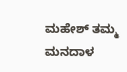ಮಹೇಶ್ ತಮ್ಮ ಮನದಾಳ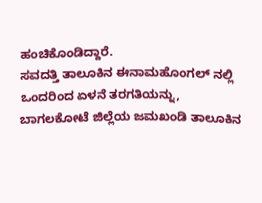ಹಂಚಿಕೊಂಡಿದ್ದಾರೆ.
ಸವದತ್ತಿ ತಾಲೂಕಿನ ಈನಾಮಹೊಂಗಲ್ ನಲ್ಲಿ ಒಂದರಿಂದ ಏಳನೆ ತರಗತಿಯನ್ನು, ಬಾಗಲಕೋಟೆ ಜಿಲ್ಲೆಯ ಜಮಖಂಡಿ ತಾಲೂಕಿನ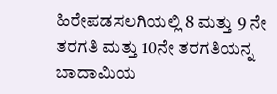ಹಿರೇಪಡಸಲಗಿಯಲ್ಲಿ 8 ಮತ್ತು 9 ನೇ ತರಗತಿ ಮತ್ತು 10ನೇ ತರಗತಿಯನ್ನ ಬಾದಾಮಿಯ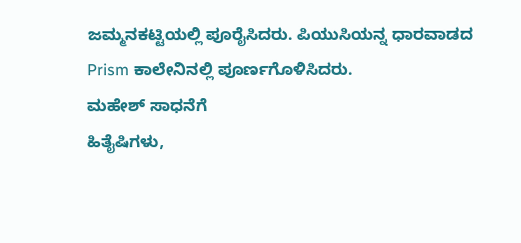ಜಮ್ಮನಕಟ್ಟಿಯಲ್ಲಿ ಪೂರೈಸಿದರು. ಪಿಯುಸಿಯನ್ನ ಧಾರವಾಡದ
Prism ಕಾಲೇನಿನಲ್ಲಿ ಪೂರ್ಣಗೊಳಿಸಿದರು.
ಮಹೇಶ್ ಸಾಧನೆಗೆ
ಹಿತೈಷಿಗಳು,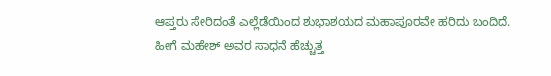ಆಪ್ತರು ಸೇರಿದಂತೆ ಎಲ್ಲೆಡೆಯಿಂದ ಶುಭಾಶಯದ ಮಹಾಪೂರವೇ ಹರಿದು ಬಂದಿದೆ. ಹೀಗೆ ಮಹೇಶ್ ಅವರ ಸಾಧನೆ ಹೆಚ್ಚುತ್ತ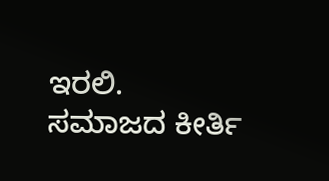ಇರಲಿ. ಸಮಾಜದ ಕೀರ್ತಿ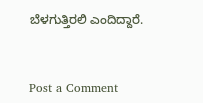ಬೆಳಗುತ್ತಿರಲಿ ಎಂದಿದ್ದಾರೆ.



Post a Comment